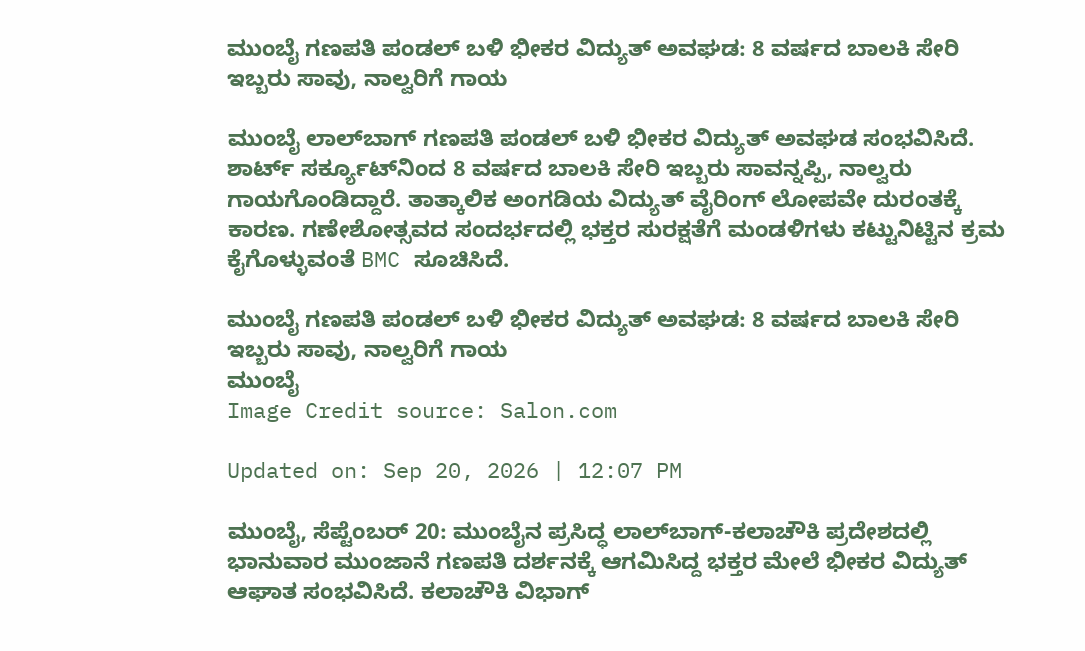ಮುಂಬೈ ಗಣಪತಿ ಪಂಡಲ್ ಬಳಿ ಭೀಕರ ವಿದ್ಯುತ್ ಅವಘಡ: 8 ವರ್ಷದ ಬಾಲಕಿ ಸೇರಿ ಇಬ್ಬರು ಸಾವು, ನಾಲ್ವರಿಗೆ ಗಾಯ

ಮುಂಬೈ ಲಾಲ್‌ಬಾಗ್ ಗಣಪತಿ ಪಂಡಲ್ ಬಳಿ ಭೀಕರ ವಿದ್ಯುತ್ ಅವಘಡ ಸಂಭವಿಸಿದೆ. ಶಾರ್ಟ್ ಸರ್ಕ್ಯೂಟ್‌ನಿಂದ 8 ವರ್ಷದ ಬಾಲಕಿ ಸೇರಿ ಇಬ್ಬರು ಸಾವನ್ನಪ್ಪಿ, ನಾಲ್ವರು ಗಾಯಗೊಂಡಿದ್ದಾರೆ. ತಾತ್ಕಾಲಿಕ ಅಂಗಡಿಯ ವಿದ್ಯುತ್ ವೈರಿಂಗ್ ಲೋಪವೇ ದುರಂತಕ್ಕೆ ಕಾರಣ. ಗಣೇಶೋತ್ಸವದ ಸಂದರ್ಭದಲ್ಲಿ ಭಕ್ತರ ಸುರಕ್ಷತೆಗೆ ಮಂಡಳಿಗಳು ಕಟ್ಟುನಿಟ್ಟಿನ ಕ್ರಮ ಕೈಗೊಳ್ಳುವಂತೆ BMC ಸೂಚಿಸಿದೆ.

ಮುಂಬೈ ಗಣಪತಿ ಪಂಡಲ್ ಬಳಿ ಭೀಕರ ವಿದ್ಯುತ್ ಅವಘಡ: 8 ವರ್ಷದ ಬಾಲಕಿ ಸೇರಿ ಇಬ್ಬರು ಸಾವು, ನಾಲ್ವರಿಗೆ ಗಾಯ
ಮುಂಬೈ
Image Credit source: Salon.com

Updated on: Sep 20, 2026 | 12:07 PM

ಮುಂಬೈ, ಸೆಪ್ಟೆಂಬರ್ 20: ಮುಂಬೈನ ಪ್ರಸಿದ್ಧ ಲಾಲ್‌ಬಾಗ್-ಕಲಾಚೌಕಿ ಪ್ರದೇಶದಲ್ಲಿ ಭಾನುವಾರ ಮುಂಜಾನೆ ಗಣಪತಿ ದರ್ಶನಕ್ಕೆ ಆಗಮಿಸಿದ್ದ ಭಕ್ತರ ಮೇಲೆ ಭೀಕರ ವಿದ್ಯುತ್ ಆಘಾತ ಸಂಭವಿಸಿದೆ. ಕಲಾಚೌಕಿ ವಿಭಾಗ್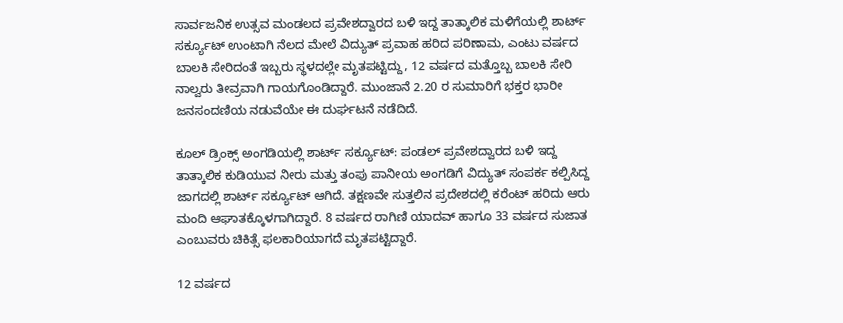ಸಾರ್ವಜನಿಕ ಉತ್ಸವ ಮಂಡಲದ ಪ್ರವೇಶದ್ವಾರದ ಬಳಿ ಇದ್ದ ತಾತ್ಕಾಲಿಕ ಮಳಿಗೆಯಲ್ಲಿ ಶಾರ್ಟ್ ಸರ್ಕ್ಯೂಟ್ ಉಂಟಾಗಿ ನೆಲದ ಮೇಲೆ ವಿದ್ಯುತ್ ಪ್ರವಾಹ ಹರಿದ ಪರಿಣಾಮ, ಎಂಟು ವರ್ಷದ ಬಾಲಕಿ ಸೇರಿದಂತೆ ಇಬ್ಬರು ಸ್ಥಳದಲ್ಲೇ ಮೃತಪಟ್ಟಿದ್ದು, 12 ವರ್ಷದ ಮತ್ತೊಬ್ಬ ಬಾಲಕಿ ಸೇರಿ ನಾಲ್ವರು ತೀವ್ರವಾಗಿ ಗಾಯಗೊಂಡಿದ್ದಾರೆ. ಮುಂಜಾನೆ 2.20 ರ ಸುಮಾರಿಗೆ ಭಕ್ತರ ಭಾರೀ ಜನಸಂದಣಿಯ ನಡುವೆಯೇ ಈ ದುರ್ಘಟನೆ ನಡೆದಿದೆ.

ಕೂಲ್ ಡ್ರಿಂಕ್ಸ್ ಅಂಗಡಿಯಲ್ಲಿ ಶಾರ್ಟ್ ಸರ್ಕ್ಯೂಟ್: ಪಂಡಲ್ ಪ್ರವೇಶದ್ವಾರದ ಬಳಿ ಇದ್ದ ತಾತ್ಕಾಲಿಕ ಕುಡಿಯುವ ನೀರು ಮತ್ತು ತಂಪು ಪಾನೀಯ ಅಂಗಡಿಗೆ ವಿದ್ಯುತ್ ಸಂಪರ್ಕ ಕಲ್ಪಿಸಿದ್ದ ಜಾಗದಲ್ಲಿ ಶಾರ್ಟ್ ಸರ್ಕ್ಯೂಟ್ ಆಗಿದೆ. ತಕ್ಷಣವೇ ಸುತ್ತಲಿನ ಪ್ರದೇಶದಲ್ಲಿ ಕರೆಂಟ್ ಹರಿದು ಆರು ಮಂದಿ ಆಘಾತಕ್ಕೊಳಗಾಗಿದ್ದಾರೆ. 8 ವರ್ಷದ ರಾಗಿಣಿ ಯಾದವ್ ಹಾಗೂ 33 ವರ್ಷದ ಸುಜಾತ ಎಂಬುವರು ಚಿಕಿತ್ಸೆ ಫಲಕಾರಿಯಾಗದೆ ಮೃತಪಟ್ಟಿದ್ದಾರೆ.

12 ವರ್ಷದ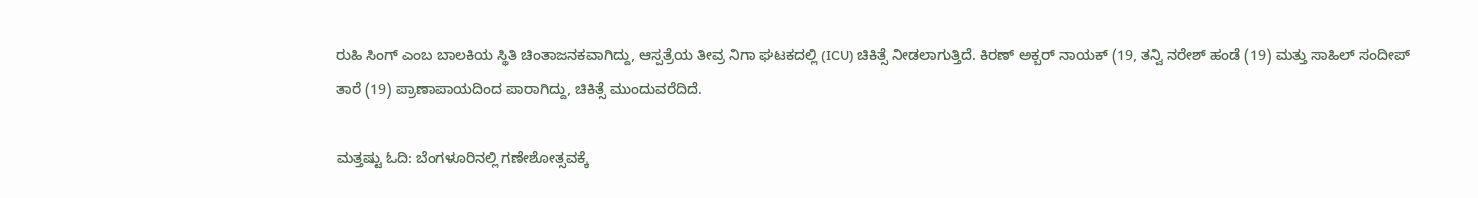ರುಹಿ ಸಿಂಗ್ ಎಂಬ ಬಾಲಕಿಯ ಸ್ಥಿತಿ ಚಿಂತಾಜನಕವಾಗಿದ್ದು, ಆಸ್ಪತ್ರೆಯ ತೀವ್ರ ನಿಗಾ ಘಟಕದಲ್ಲಿ (ICU) ಚಿಕಿತ್ಸೆ ನೀಡಲಾಗುತ್ತಿದೆ. ಕಿರಣ್ ಅಕ್ಬರ್ ನಾಯಕ್ (19, ತನ್ವಿ ನರೇಶ್ ಹಂಡೆ (19) ಮತ್ತು ಸಾಹಿಲ್ ಸಂದೀಪ್ ತಾರೆ (19) ಪ್ರಾಣಾಪಾಯದಿಂದ ಪಾರಾಗಿದ್ದು, ಚಿಕಿತ್ಸೆ ಮುಂದುವರೆದಿದೆ.

ಮತ್ತಷ್ಟು ಓದಿ: ಬೆಂಗಳೂರಿನಲ್ಲಿ ಗಣೇಶೋತ್ಸವಕ್ಕೆ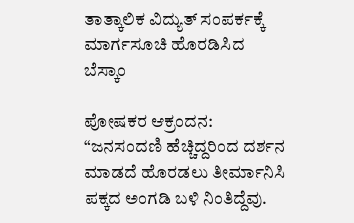ತಾತ್ಕಾಲಿಕ ವಿದ್ಯುತ್ ಸಂಪರ್ಕಕ್ಕೆ ಮಾರ್ಗಸೂಚಿ ಹೊರಡಿಸಿದ ಬೆಸ್ಕಾಂ

ಪೋಷಕರ ಆಕ್ರಂದನ: “ಜನಸಂದಣಿ ಹೆಚ್ಚಿದ್ದರಿಂದ ದರ್ಶನ ಮಾಡದೆ ಹೊರಡಲು ತೀರ್ಮಾನಿಸಿ ಪಕ್ಕದ ಅಂಗಡಿ ಬಳಿ ನಿಂತಿದ್ದೆವು.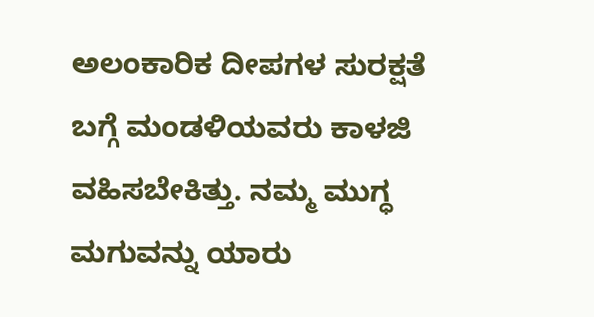ಅಲಂಕಾರಿಕ ದೀಪಗಳ ಸುರಕ್ಷತೆ ಬಗ್ಗೆ ಮಂಡಳಿಯವರು ಕಾಳಜಿ ವಹಿಸಬೇಕಿತ್ತು. ನಮ್ಮ ಮುಗ್ಧ ಮಗುವನ್ನು ಯಾರು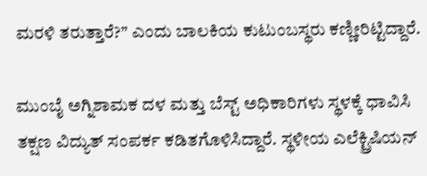ಮರಳಿ ತರುತ್ತಾರೆ?” ಎಂದು ಬಾಲಕಿಯ ಕುಟುಂಬಸ್ಥರು ಕಣ್ಣೀರಿಟ್ಟಿದ್ದಾರೆ.

ಮುಂಬೈ ಅಗ್ನಿಶಾಮಕ ದಳ ಮತ್ತು ಬೆಸ್ಟ್ ಅಧಿಕಾರಿಗಳು ಸ್ಥಳಕ್ಕೆ ಧಾವಿಸಿ ತಕ್ಷಣ ವಿದ್ಯುತ್ ಸಂಪರ್ಕ ಕಡಿತಗೊಳಿಸಿದ್ದಾರೆ. ಸ್ಥಳೀಯ ಎಲೆಕ್ಟ್ರಿಷಿಯನ್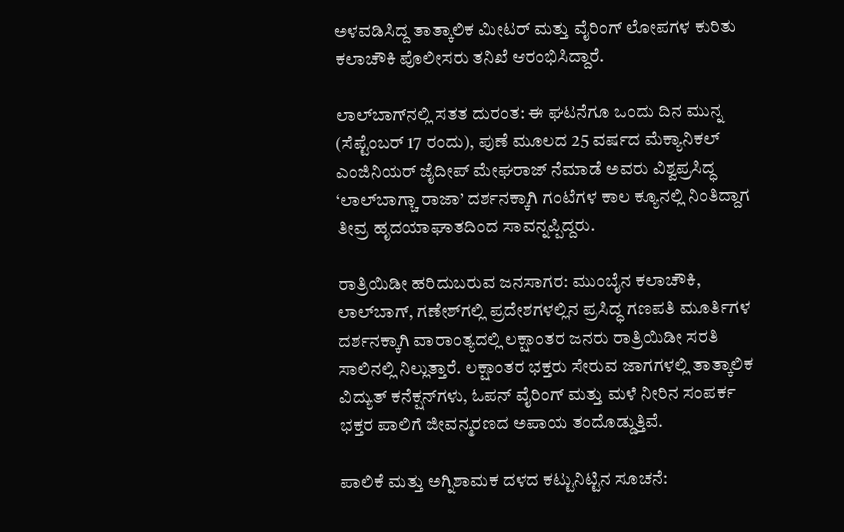ಅಳವಡಿಸಿದ್ದ ತಾತ್ಕಾಲಿಕ ಮೀಟರ್ ಮತ್ತು ವೈರಿಂಗ್ ಲೋಪಗಳ ಕುರಿತು ಕಲಾಚೌಕಿ ಪೊಲೀಸರು ತನಿಖೆ ಆರಂಭಿಸಿದ್ದಾರೆ.

ಲಾಲ್‌ಬಾಗ್‌ನಲ್ಲಿ ಸತತ ದುರಂತ: ಈ ಘಟನೆಗೂ ಒಂದು ದಿನ ಮುನ್ನ (ಸೆಪ್ಟೆಂಬರ್ 17 ರಂದು), ಪುಣೆ ಮೂಲದ 25 ವರ್ಷದ ಮೆಕ್ಯಾನಿಕಲ್ ಎಂಜಿನಿಯರ್ ಜೈದೀಪ್ ಮೇಘರಾಜ್ ನೆಮಾಡೆ ಅವರು ವಿಶ್ವಪ್ರಸಿದ್ಧ ‘ಲಾಲ್‌ಬಾಗ್ಚಾ ರಾಜಾ’ ದರ್ಶನಕ್ಕಾಗಿ ಗಂಟೆಗಳ ಕಾಲ ಕ್ಯೂನಲ್ಲಿ ನಿಂತಿದ್ದಾಗ ತೀವ್ರ ಹೃದಯಾಘಾತದಿಂದ ಸಾವನ್ನಪ್ಪಿದ್ದರು.

ರಾತ್ರಿಯಿಡೀ ಹರಿದುಬರುವ ಜನಸಾಗರ: ಮುಂಬೈನ ಕಲಾಚೌಕಿ, ಲಾಲ್‌ಬಾಗ್, ಗಣೇಶ್‌ಗಲ್ಲಿ ಪ್ರದೇಶಗಳಲ್ಲಿನ ಪ್ರಸಿದ್ಧ ಗಣಪತಿ ಮೂರ್ತಿಗಳ ದರ್ಶನಕ್ಕಾಗಿ ವಾರಾಂತ್ಯದಲ್ಲಿ ಲಕ್ಷಾಂತರ ಜನರು ರಾತ್ರಿಯಿಡೀ ಸರತಿ ಸಾಲಿನಲ್ಲಿ ನಿಲ್ಲುತ್ತಾರೆ. ಲಕ್ಷಾಂತರ ಭಕ್ತರು ಸೇರುವ ಜಾಗಗಳಲ್ಲಿ ತಾತ್ಕಾಲಿಕ ವಿದ್ಯುತ್ ಕನೆಕ್ಷನ್‌ಗಳು, ಓಪನ್ ವೈರಿಂಗ್ ಮತ್ತು ಮಳೆ ನೀರಿನ ಸಂಪರ್ಕ ಭಕ್ತರ ಪಾಲಿಗೆ ಜೀವನ್ಮರಣದ ಅಪಾಯ ತಂದೊಡ್ಡುತ್ತಿವೆ.

ಪಾಲಿಕೆ ಮತ್ತು ಅಗ್ನಿಶಾಮಕ ದಳದ ಕಟ್ಟುನಿಟ್ಟಿನ ಸೂಚನೆ: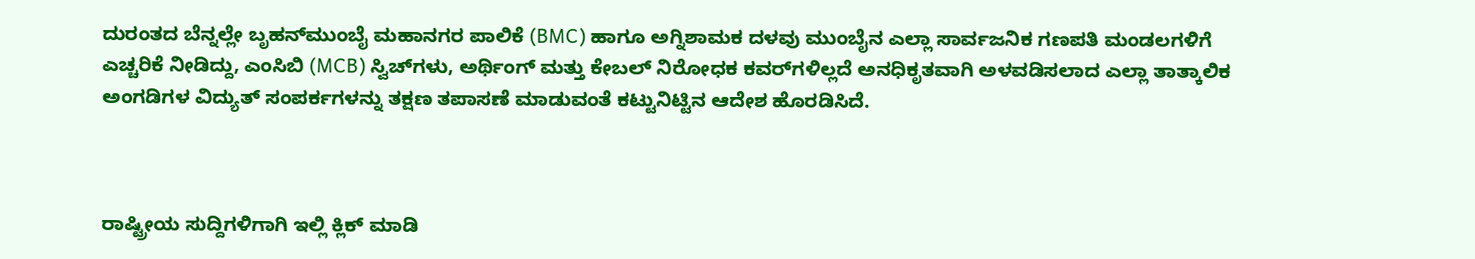ದುರಂತದ ಬೆನ್ನಲ್ಲೇ ಬೃಹನ್‌ಮುಂಬೈ ಮಹಾನಗರ ಪಾಲಿಕೆ (BMC) ಹಾಗೂ ಅಗ್ನಿಶಾಮಕ ದಳವು ಮುಂಬೈನ ಎಲ್ಲಾ ಸಾರ್ವಜನಿಕ ಗಣಪತಿ ಮಂಡಲಗಳಿಗೆ ಎಚ್ಚರಿಕೆ ನೀಡಿದ್ದು, ಎಂಸಿಬಿ (MCB) ಸ್ವಿಚ್‌ಗಳು, ಅರ್ಥಿಂಗ್ ಮತ್ತು ಕೇಬಲ್ ನಿರೋಧಕ ಕವರ್‌ಗಳಿಲ್ಲದೆ ಅನಧಿಕೃತವಾಗಿ ಅಳವಡಿಸಲಾದ ಎಲ್ಲಾ ತಾತ್ಕಾಲಿಕ ಅಂಗಡಿಗಳ ವಿದ್ಯುತ್ ಸಂಪರ್ಕಗಳನ್ನು ತಕ್ಷಣ ತಪಾಸಣೆ ಮಾಡುವಂತೆ ಕಟ್ಟುನಿಟ್ಟಿನ ಆದೇಶ ಹೊರಡಿಸಿದೆ.



ರಾಷ್ಟ್ರೀಯ ಸುದ್ದಿಗಳಿಗಾಗಿ ಇಲ್ಲಿ ಕ್ಲಿಕ್ ಮಾಡಿ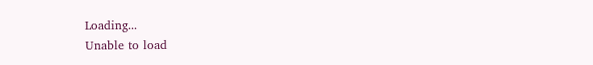Loading...
Unable to load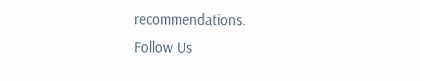recommendations.
Follow Us